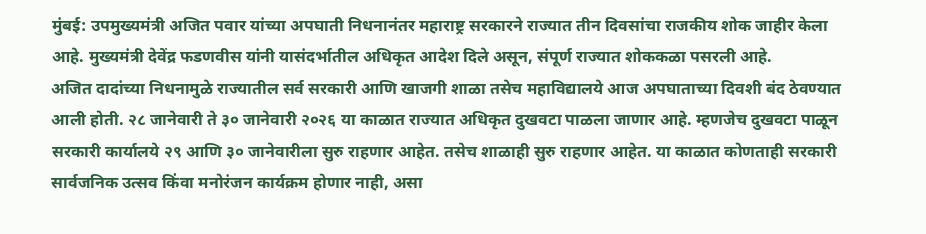मुंबई: उपमुख्यमंत्री अजित पवार यांच्या अपघाती निधनानंतर महाराष्ट्र सरकारने राज्यात तीन दिवसांचा राजकीय शोक जाहीर केला आहे. मुख्यमंत्री देवेंद्र फडणवीस यांनी यासंदर्भातील अधिकृत आदेश दिले असून, संपूर्ण राज्यात शोककळा पसरली आहे.
अजित दादांच्या निधनामुळे राज्यातील सर्व सरकारी आणि खाजगी शाळा तसेच महाविद्यालये आज अपघाताच्या दिवशी बंद ठेवण्यात आली होती. २८ जानेवारी ते ३० जानेवारी २०२६ या काळात राज्यात अधिकृत दुखवटा पाळला जाणार आहे. म्हणजेच दुखवटा पाळून सरकारी कार्यालये २९ आणि ३० जानेवारीला सुरु राहणार आहेत. तसेच शाळाही सुरु राहणार आहेत. या काळात कोणताही सरकारी सार्वजनिक उत्सव किंवा मनोरंजन कार्यक्रम होणार नाही, असा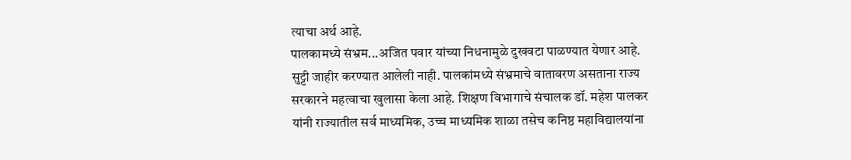त्याचा अर्थ आहे.
पालकामध्ये संभ्रम...अजित पवार यांच्या निधनामुळे दुखवटा पाळण्यात येणार आहे. सुट्टी जाहीर करण्यात आलेली नाही. पालकांमध्ये संभ्रमाचे वातावरण असताना राज्य सरकारने महत्वाचा खुलासा केला आहे. शिक्षण विभागाचे संचालक डॉ. महेश पालकर यांनी राज्यातील सर्व माध्यमिक, उच्च माध्यमिक शाळा तसेच कनिष्ठ महाविद्यालयांना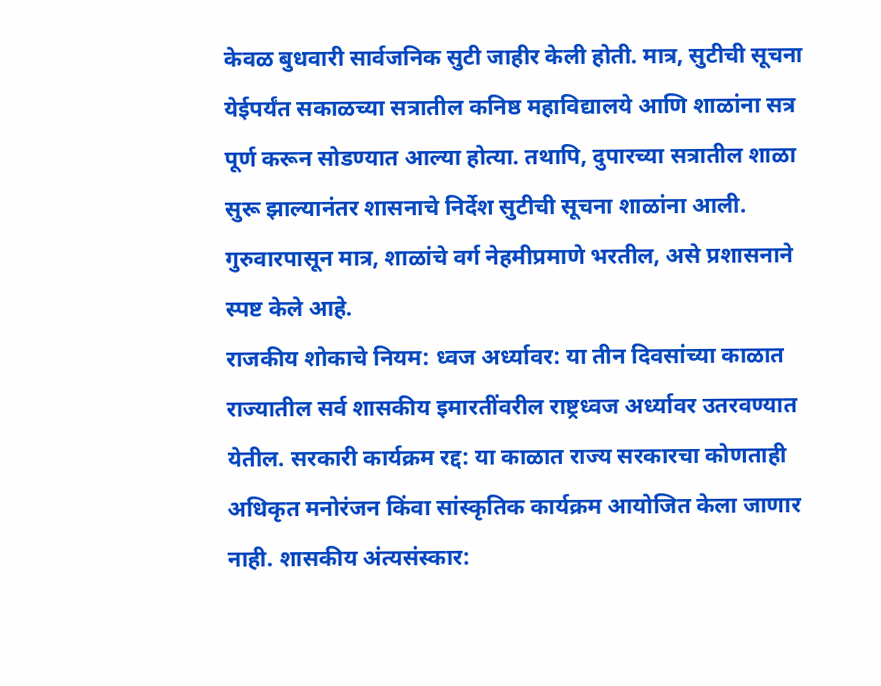केवळ बुधवारी सार्वजनिक सुटी जाहीर केली होती. मात्र, सुटीची सूचना येईपर्यंत सकाळच्या सत्रातील कनिष्ठ महाविद्यालये आणि शाळांना सत्र पूर्ण करून सोडण्यात आल्या होत्या. तथापि, दुपारच्या सत्रातील शाळा सुरू झाल्यानंतर शासनाचे निर्देश सुटीची सूचना शाळांना आली. गुरुवारपासून मात्र, शाळांचे वर्ग नेहमीप्रमाणे भरतील, असे प्रशासनाने स्पष्ट केले आहे.
राजकीय शोकाचे नियम: ध्वज अर्ध्यावर: या तीन दिवसांच्या काळात राज्यातील सर्व शासकीय इमारतींवरील राष्ट्रध्वज अर्ध्यावर उतरवण्यात येतील. सरकारी कार्यक्रम रद्द: या काळात राज्य सरकारचा कोणताही अधिकृत मनोरंजन किंवा सांस्कृतिक कार्यक्रम आयोजित केला जाणार नाही. शासकीय अंत्यसंस्कार: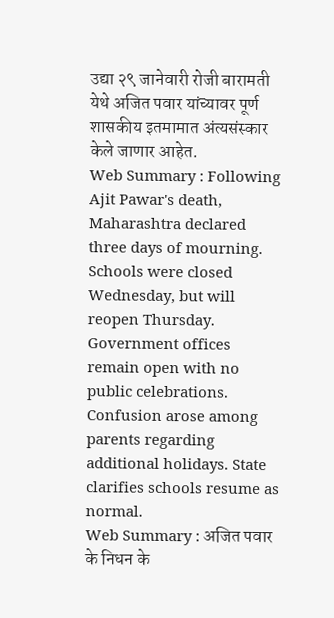उद्या २९ जानेवारी रोजी बारामती येथे अजित पवार यांच्यावर पूर्ण शासकीय इतमामात अंत्यसंस्कार केले जाणार आहेत.
Web Summary : Following Ajit Pawar's death, Maharashtra declared three days of mourning. Schools were closed Wednesday, but will reopen Thursday. Government offices remain open with no public celebrations. Confusion arose among parents regarding additional holidays. State clarifies schools resume as normal.
Web Summary : अजित पवार के निधन के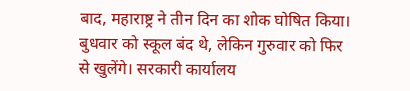बाद, महाराष्ट्र ने तीन दिन का शोक घोषित किया। बुधवार को स्कूल बंद थे, लेकिन गुरुवार को फिर से खुलेंगे। सरकारी कार्यालय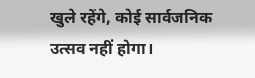खुले रहेंगे, कोई सार्वजनिक उत्सव नहीं होगा।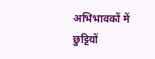अभिभावकों में छुट्टियों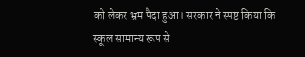को लेकर भ्रम पैदा हुआ। सरकार ने स्पष्ट किया कि स्कूल सामान्य रूप से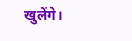खुलेंगे।